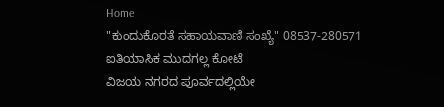Home
"ಕುಂದುಕೊರತೆ ಸಹಾಯವಾಣಿ ಸಂಖ್ಯೆ" 08537-280571
ಐತಿಯಾಸಿಕ ಮುದಗಲ್ಲ ಕೋಟೆ
ವಿಜಯ ನಗರದ ಪೂರ್ವದಲ್ಲಿಯೇ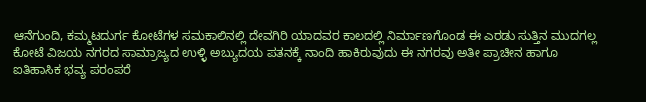ಆನೆಗುಂದಿ, ಕಮ್ಮಟದುರ್ಗ ಕೋಟೆಗಳ ಸಮಕಾಲಿನಲ್ಲಿ ದೇವಗಿರಿ ಯಾದವರ ಕಾಲದಲ್ಲಿ ನಿರ್ಮಾಣಗೊಂಡ ಈ ಎರಡು ಸುತ್ತಿನ ಮುದಗಲ್ಲ ಕೋಟೆ ವಿಜಯ ನಗರದ ಸಾಮ್ರಾಜ್ಯದ ಉಳ್ಳಿ ಅಬ್ಯುದಯ ಪತನಕ್ಕೆ ನಾಂದಿ ಹಾಕಿರುವುದು ಈ ನಗರವು ಅತೀ ಪ್ರಾಚೀನ ಹಾಗೂ ಐತಿಹಾಸಿಕ ಭವ್ಯ ಪರಂಪರೆ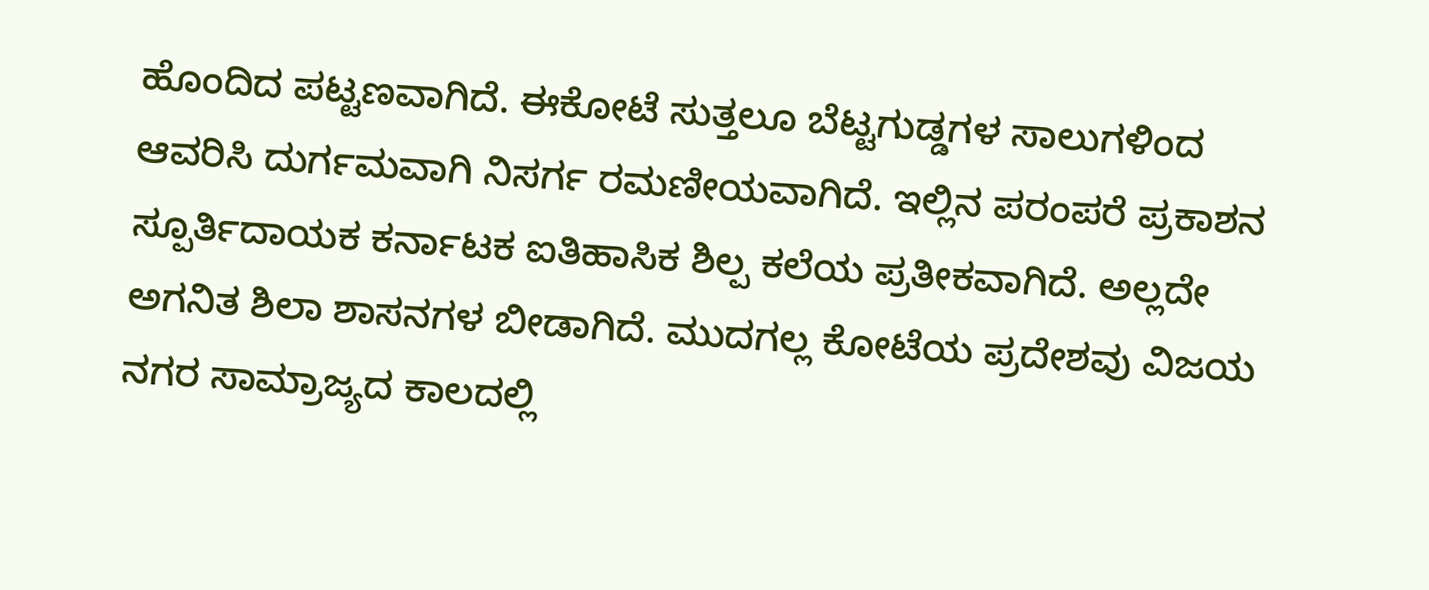ಹೊಂದಿದ ಪಟ್ಟಣವಾಗಿದೆ. ಈಕೋಟೆ ಸುತ್ತಲೂ ಬೆಟ್ಟಗುಡ್ಡಗಳ ಸಾಲುಗಳಿಂದ ಆವರಿಸಿ ದುರ್ಗಮವಾಗಿ ನಿಸರ್ಗ ರಮಣೀಯವಾಗಿದೆ. ಇಲ್ಲಿನ ಪರಂಪರೆ ಪ್ರಕಾಶನ ಸ್ಪೂರ್ತಿದಾಯಕ ಕರ್ನಾಟಕ ಐತಿಹಾಸಿಕ ಶಿಲ್ಪ ಕಲೆಯ ಪ್ರತೀಕವಾಗಿದೆ. ಅಲ್ಲದೇ ಅಗನಿತ ಶಿಲಾ ಶಾಸನಗಳ ಬೀಡಾಗಿದೆ. ಮುದಗಲ್ಲ ಕೋಟೆಯ ಪ್ರದೇಶವು ವಿಜಯ ನಗರ ಸಾಮ್ರಾಜ್ಯದ ಕಾಲದಲ್ಲಿ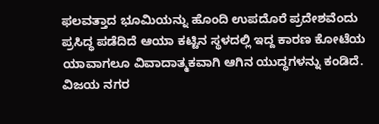ಫಲವತ್ತಾದ ಭೂಮಿಯನ್ನು ಹೊಂದಿ ಉಪದೊರೆ ಪ್ರದೇಶವೆಂದು ಪ್ರಸಿದ್ಧ ಪಡೆದಿದೆ ಆಯಾ ಕಟ್ಟಿನ ಸ್ಥಳದಲ್ಲಿ ಇದ್ದ ಕಾರಣ ಕೋಟೆಯ ಯಾವಾಗಲೂ ವಿವಾದಾತ್ಮಕವಾಗಿ ಆಗಿನ ಯುದ್ಧಗಳನ್ನು ಕಂಡಿದೆ. ವಿಜಯ ನಗರ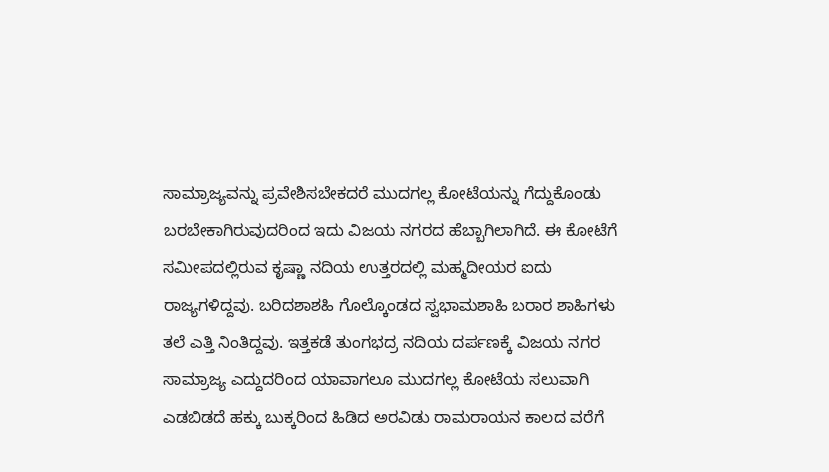ಸಾಮ್ರಾಜ್ಯವನ್ನು ಪ್ರವೇಶಿಸಬೇಕದರೆ ಮುದಗಲ್ಲ ಕೋಟೆಯನ್ನು ಗೆದ್ದುಕೊಂಡು ಬರಬೇಕಾಗಿರುವುದರಿಂದ ಇದು ವಿಜಯ ನಗರದ ಹೆಬ್ಬಾಗಿಲಾಗಿದೆ. ಈ ಕೋಟೆಗೆ ಸಮೀಪದಲ್ಲಿರುವ ಕೃಷ್ಣಾ ನದಿಯ ಉತ್ತರದಲ್ಲಿ ಮಹ್ಮದೀಯರ ಐದು ರಾಜ್ಯಗಳಿದ್ದವು. ಬರಿದಶಾಶಹಿ ಗೊಲ್ಕೊಂಡದ ಸ್ವಭಾಮಶಾಹಿ ಬರಾರ ಶಾಹಿಗಳು ತಲೆ ಎತ್ತಿ ನಿಂತಿದ್ದವು. ಇತ್ತಕಡೆ ತುಂಗಭದ್ರ ನದಿಯ ದರ್ಪಣಕ್ಕೆ ವಿಜಯ ನಗರ ಸಾಮ್ರಾಜ್ಯ ಎದ್ದುದರಿಂದ ಯಾವಾಗಲೂ ಮುದಗಲ್ಲ ಕೋಟೆಯ ಸಲುವಾಗಿ ಎಡಬಿಡದೆ ಹಕ್ಕು ಬುಕ್ಕರಿಂದ ಹಿಡಿದ ಅರವಿಡು ರಾಮರಾಯನ ಕಾಲದ ವರೆಗೆ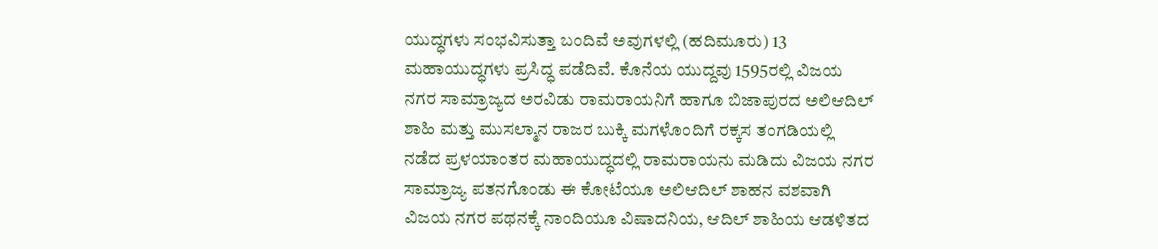ಯುದ್ಧಗಳು ಸಂಭವಿಸುತ್ತಾ ಬಂದಿವೆ ಅವುಗಳಲ್ಲಿ (ಹದಿಮೂರು) 13 ಮಹಾಯುದ್ಧಗಳು ಪ್ರಸಿದ್ಧ ಪಡೆದಿವೆ. ಕೊನೆಯ ಯುದ್ದವು 1595ರಲ್ಲಿ ವಿಜಯ ನಗರ ಸಾಮ್ರಾಜ್ಯದ ಅರವಿಡು ರಾಮರಾಯನಿಗೆ ಹಾಗೂ ಬಿಜಾಪುರದ ಅಲಿಆದಿಲ್ ಶಾಹಿ ಮತ್ತು ಮುಸಲ್ಮಾನ ರಾಜರ ಬುಕ್ಕಿ ಮಗಳೊಂದಿಗೆ ರಕ್ಕಸ ತಂಗಡಿಯಲ್ಲಿ ನಡೆದ ಪ್ರಳಯಾಂತರ ಮಹಾಯುದ್ಧದಲ್ಲಿ ರಾಮರಾಯನು ಮಡಿದು ವಿಜಯ ನಗರ ಸಾಮ್ರಾಜ್ಯ ಪತನಗೊಂಡು ಈ ಕೋಟೆಯೂ ಅಲಿಆದಿಲ್ ಶಾಹನ ವಶವಾಗಿ ವಿಜಯ ನಗರ ಪಥನಕ್ಕೆ ನಾಂದಿಯೂ ವಿಷಾದನಿಯ, ಆದಿಲ್ ಶಾಹಿಯ ಆಡಳಿತದ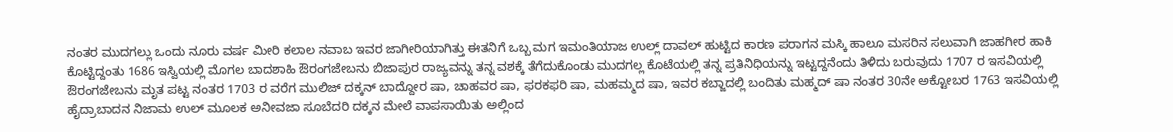ನಂತರ ಮುದಗಲ್ಲು ಒಂದು ನೂರು ವರ್ಷ ಮೀರಿ ಕಲಾಲ ನವಾಬ ಇವರ ಜಾಗೀರಿಯಾಗಿತ್ತು ಈತನಿಗೆ ಒಬ್ಬ ಮಗ ಇಮಂತಿಯಾಜ ಉಲ್ಲ್ ದಾವಲ್ ಹುಟ್ಟಿದ ಕಾರಣ ಪರಾಗನ ಮಸ್ಕಿ ಹಾಲೂ ಮಸರಿನ ಸಲುವಾಗಿ ಜಾಹಗೀರ ಹಾಕಿ ಕೊಟ್ಟಿದ್ದಂತು 1686 ಇಸ್ವಿಯಲ್ಲಿ ಮೊಗಲ ಬಾದಶಾಹಿ ಔರಂಗಜೇಬನು ಬಿಜಾಪುರ ರಾಜ್ಯವನ್ನು ತನ್ನ ವಶಕ್ಕೆ ತೆಗೆದುಕೊಂಡು ಮುದಗಲ್ಲ ಕೊಟೆಯಲ್ಲಿ ತನ್ನ ಪ್ರತಿನಿಧಿಯನ್ನು ಇಟ್ಟದ್ದನೆಂದು ತಿಳಿದು ಬರುವುದು 1707 ರ ಇಸವಿಯಲ್ಲಿ ಔರಂಗಜೇಬನು ಮೃತ ಪಟ್ಟ ನಂತರ 1703 ರ ವರೆಗ ಮುಲಿಜ್ ದಕ್ಕನ್ ಬಾದ್ದೋರ ಷಾ, ಚಾಹವರ ಷಾ, ಫರಕಫರಿ ಷಾ, ಮಹಮ್ಮದ ಷಾ, ಇವರ ಕಬ್ಜಾದಲ್ಲಿ ಬಂದಿತು ಮಹ್ಮದ್ ಷಾ ನಂತರ 30ನೇ ಅಕ್ಟೋಬರ 1763 ಇಸವಿಯಲ್ಲಿ ಹೈದ್ರಾಬಾದನ ನಿಜಾಮ ಉಲ್ ಮೂಲಕ ಅನೀವಜಾ ಸೂಬೆದರಿ ದಕ್ಕನ ಮೇಲೆ ವಾಪಸಾಯಿತು ಅಲ್ಲಿಂದ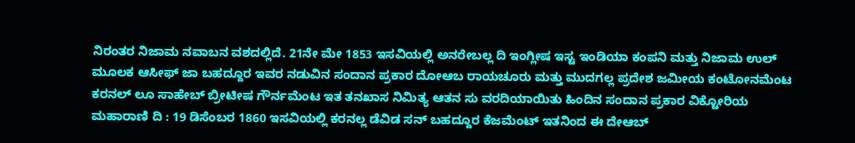ನಿರಂತರ ನಿಜಾಮ ನವಾಬನ ವಶದಲ್ಲಿದೆ. 21ನೇ ಮೇ 1853 ಇಸವಿಯಲ್ಲಿ ಅನರೇಬಲ್ಲ ದಿ ಇಂಗ್ಲೀಷ ಇಸ್ಟ ಇಂಡಿಯಾ ಕಂಪನಿ ಮತ್ತು ನಿಜಾಮ ಉಲ್ ಮೂಲಕ ಆಸೀಫ್ ಜಾ ಬಹದ್ದೂರ ಇವರ ನಡುವಿನ ಸಂದಾನ ಪ್ರಕಾರ ದೋಆಬ ರಾಯಚೂರು ಮತ್ತು ಮುದಗಲ್ಲ ಪ್ರದೇಶ ಜಮೀಯ ಕಂಟೋನಮೆಂಟ ಕರನಲ್ ಲೂ ಸಾಹೇಬ್ ಬ್ರೀಟೀಷ ಗೌರ್ನಮೆಂಟ ಇತ ತನಖಾಸ ನಿಮಿತ್ಯ ಆತನ ಸು ವರದಿಯಾಯಿತು ಹಿಂದಿನ ಸಂದಾನ ಪ್ರಕಾರ ವಿಕ್ಟೋರಿಯ ಮಹಾರಾಣಿ ದಿ : 19 ಡಿಸೆಂಬರ 1860 ಇಸವಿಯಲ್ಲಿ ಕರನಲ್ಲ ಡೆವಿಡ ಸನ್ ಬಹದ್ದೂರ ಕೆಜಮೆಂಟ್ ಇತನಿಂದ ಈ ದೇಆಬ್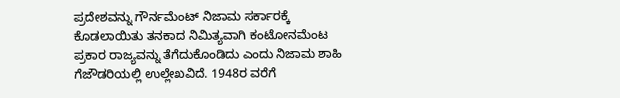ಪ್ರದೇಶವನ್ನು ಗೌರ್ನಮೆಂಟ್ ನಿಜಾಮ ಸರ್ಕಾರಕ್ಕೆ ಕೊಡಲಾಯಿತು ತನಕಾದ ನಿಮಿತ್ಯವಾಗಿ ಕಂಟೋನಮೆಂಟ ಪ್ರಕಾರ ರಾಜ್ಯವನ್ನು ತೆಗೆದುಕೊಂಡಿದು ಎಂದು ನಿಜಾಮ ಶಾಹಿ ಗೆಜೌಡರಿಯಲ್ಲಿ ಉಲ್ಲೇಖವಿದೆ. 1948ರ ವರೆಗೆ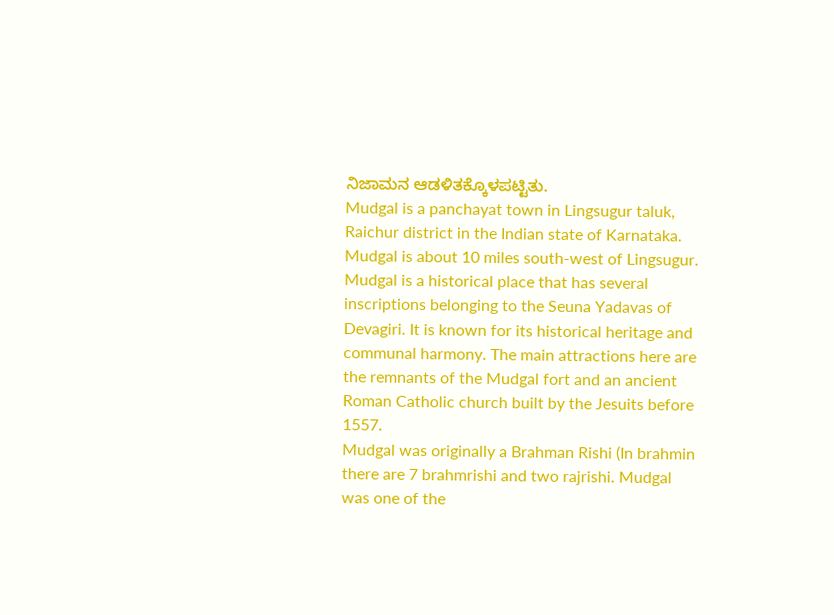ನಿಜಾಮನ ಆಡಳಿತಕ್ಕೊಳಪಟ್ಟಿತು.
Mudgal is a panchayat town in Lingsugur taluk, Raichur district in the Indian state of Karnataka. Mudgal is about 10 miles south-west of Lingsugur.
Mudgal is a historical place that has several inscriptions belonging to the Seuna Yadavas of Devagiri. It is known for its historical heritage and communal harmony. The main attractions here are the remnants of the Mudgal fort and an ancient Roman Catholic church built by the Jesuits before 1557.
Mudgal was originally a Brahman Rishi (In brahmin there are 7 brahmrishi and two rajrishi. Mudgal was one of the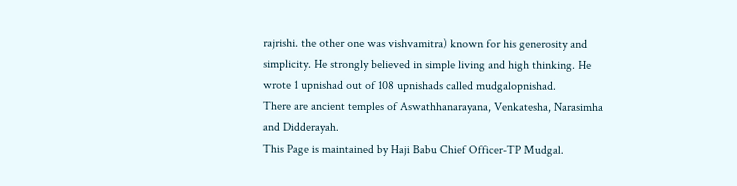rajrishi. the other one was vishvamitra) known for his generosity and simplicity. He strongly believed in simple living and high thinking. He wrote 1 upnishad out of 108 upnishads called mudgalopnishad.
There are ancient temples of Aswathhanarayana, Venkatesha, Narasimha and Didderayah.
This Page is maintained by Haji Babu Chief Officer-TP Mudgal.